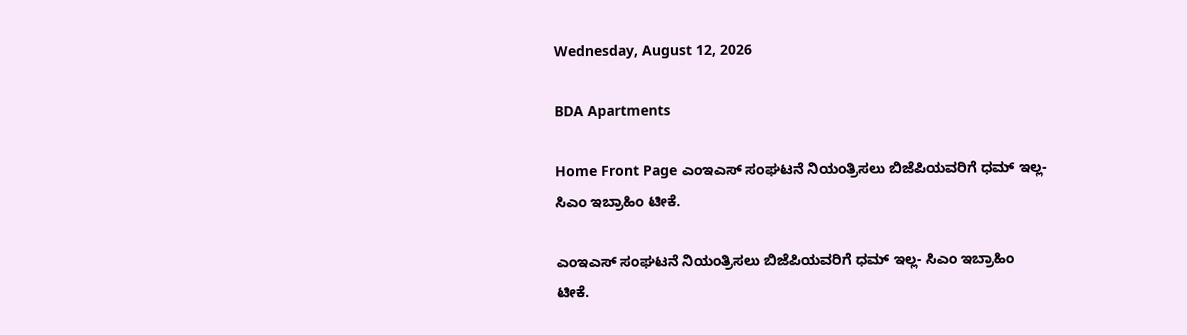Wednesday, August 12, 2026

BDA Apartments

Home Front Page ಎಂಇಎಸ್ ಸಂಘಟನೆ ನಿಯಂತ್ರಿಸಲು ಬಿಜೆಪಿಯವರಿಗೆ ಧಮ್ ಇಲ್ಲ- ಸಿಎಂ ಇಬ್ರಾಹಿಂ ಟೀಕೆ.

ಎಂಇಎಸ್ ಸಂಘಟನೆ ನಿಯಂತ್ರಿಸಲು ಬಿಜೆಪಿಯವರಿಗೆ ಧಮ್ ಇಲ್ಲ- ಸಿಎಂ ಇಬ್ರಾಹಿಂ ಟೀಕೆ.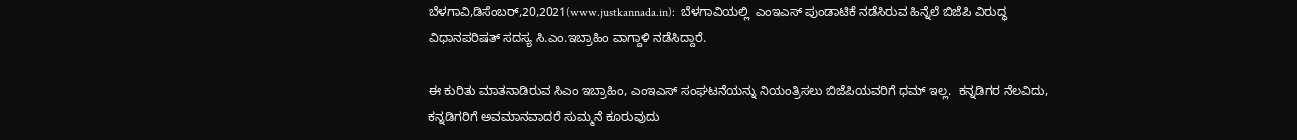ಬೆಳಗಾವಿ,ಡಿಸೆಂಬರ್,20,2021(www.justkannada.in):  ಬೆಳಗಾವಿಯಲ್ಲಿ  ಎಂಇಎಸ್ ಪುಂಡಾಟಿಕೆ ನಡೆಸಿರುವ ಹಿನ್ನೆಲೆ ಬಿಜೆಪಿ ವಿರುದ್ಧ ವಿಧಾನಪರಿಷತ್ ಸದಸ್ಯ ಸಿ.ಎಂ.ಇಬ್ರಾಹಿಂ ವಾಗ್ದಾಳಿ ನಡೆಸಿದ್ದಾರೆ.

ಈ ಕುರಿತು ಮಾತನಾಡಿರುವ ಸಿಎಂ ಇಬ್ರಾಹಿಂ, ಎಂಇಎಸ್ ಸಂಘಟನೆಯನ್ನು ನಿಯಂತ್ರಿಸಲು ಬಿಜೆಪಿಯವರಿಗೆ ಧಮ್ ಇಲ್ಲ.  ಕನ್ನಡಿಗರ ನೆಲವಿದು, ಕನ್ನಡಿಗರಿಗೆ ಅವಮಾನವಾದರೆ ಸುಮ್ಮನೆ ಕೂರುವುದು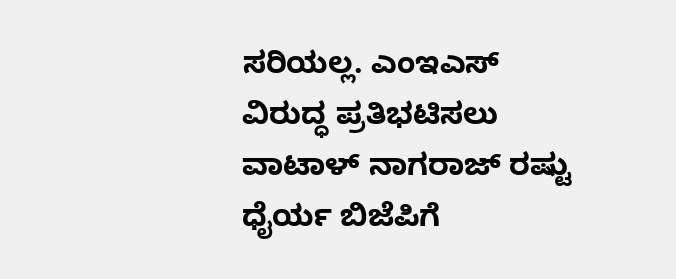ಸರಿಯಲ್ಲ. ಎಂಇಎಸ್ ವಿರುದ್ಧ ಪ್ರತಿಭಟಿಸಲು ವಾಟಾಳ್ ನಾಗರಾಜ್ ರಷ್ಟು ಧೈರ್ಯ ಬಿಜೆಪಿಗೆ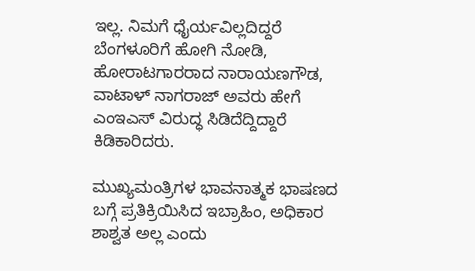ಇಲ್ಲ. ನಿಮಗೆ ಧೈರ್ಯವಿಲ್ಲದಿದ್ದರೆ ಬೆಂಗಳೂರಿಗೆ ಹೋಗಿ ನೋಡಿ, ಹೋರಾಟಗಾರರಾದ ನಾರಾಯಣಗೌಡ, ವಾಟಾಳ್‍ ನಾಗರಾಜ್ ಅವರು ಹೇಗೆ ಎಂಇಎಸ್ ವಿರುದ್ಧ ಸಿಡಿದೆದ್ದಿದ್ದಾರೆ ಕಿಡಿಕಾರಿದರು.

ಮುಖ್ಯಮಂತ್ರಿಗಳ ಭಾವನಾತ್ಮಕ ಭಾಷಣದ ಬಗ್ಗೆ ಪ್ರತಿಕ್ರಿಯಿಸಿದ ಇಬ್ರಾಹಿಂ, ಅಧಿಕಾರ ಶಾಶ್ವತ ಅಲ್ಲ ಎಂದು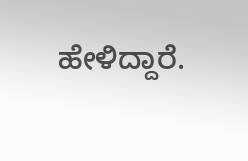ಹೇಳಿದ್ದಾರೆ.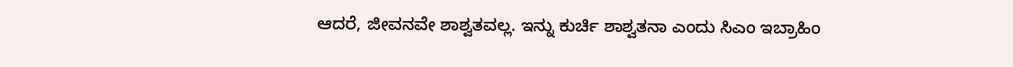ಆದರೆ, ಜೀವನವೇ ಶಾಶ್ವತವಲ್ಲ. ಇನ್ನು ಕುರ್ಚಿ ಶಾಶ್ವತನಾ ಎಂದು ಸಿಎಂ ಇಬ್ರಾಹಿಂ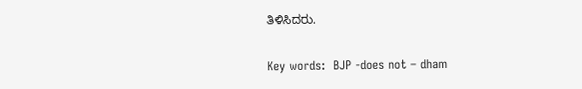ತಿಳಿಸಿದರು.

Key words:  BJP -does not – dham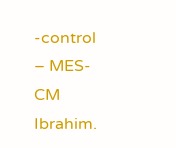-control – MES-CM Ibrahim.